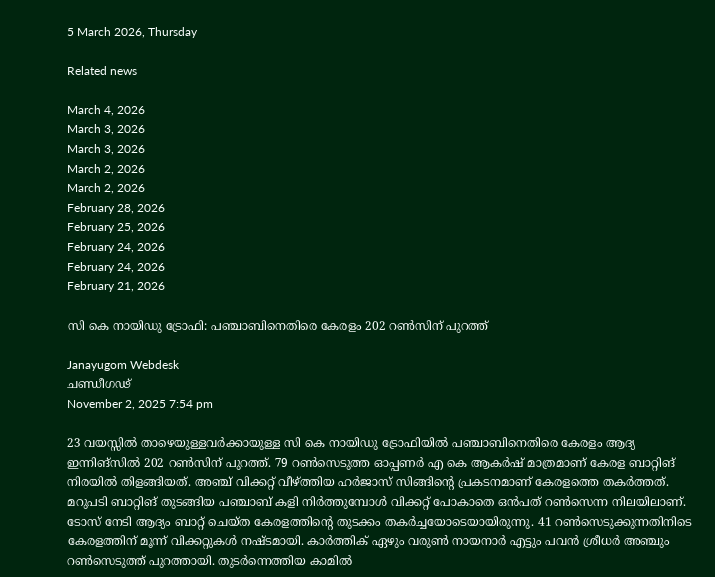5 March 2026, Thursday

Related news

March 4, 2026
March 3, 2026
March 3, 2026
March 2, 2026
March 2, 2026
February 28, 2026
February 25, 2026
February 24, 2026
February 24, 2026
February 21, 2026

സി കെ നായിഡു ട്രോഫി: പഞ്ചാബിനെതിരെ കേരളം 202 റൺസിന് പുറത്ത്

Janayugom Webdesk
ചണ്ഡീഗഢ്
November 2, 2025 7:54 pm

23 വയസ്സിൽ താഴെയുള്ളവർക്കായുള്ള സി കെ നായിഡു ട്രോഫിയിൽ പഞ്ചാബിനെതിരെ കേരളം ആദ്യ ഇന്നിങ്സിൽ 202 റൺസിന് പുറത്ത്. 79 റൺസെടുത്ത ഓപ്പണർ എ കെ ആകർഷ് മാത്രമാണ് കേരള ബാറ്റിങ് നിരയിൽ തിളങ്ങിയത്. അഞ്ച് വിക്കറ്റ് വീഴ്ത്തിയ ഹർജാസ് സിങ്ങിൻ്റെ പ്രകടനമാണ് കേരളത്തെ തകർത്തത്. മറുപടി ബാറ്റിങ് തുടങ്ങിയ പഞ്ചാബ് കളി നിർത്തുമ്പോൾ വിക്കറ്റ് പോകാതെ ഒൻപത് റൺസെന്ന നിലയിലാണ്. ടോസ് നേടി ആദ്യം ബാറ്റ് ചെയ്ത കേരളത്തിൻ്റെ തുടക്കം തകർച്ചയോടെയായിരുന്നു. 41 റൺസെടുക്കുന്നതിനിടെ കേരളത്തിന് മൂന്ന് വിക്കറ്റുകൾ നഷ്ടമായി. കാർത്തിക് ഏഴും വരുൺ നായനാർ എട്ടും പവൻ ശ്രീധർ അഞ്ചും റൺസെടുത്ത് പുറത്തായി. തുടർന്നെത്തിയ കാമിൽ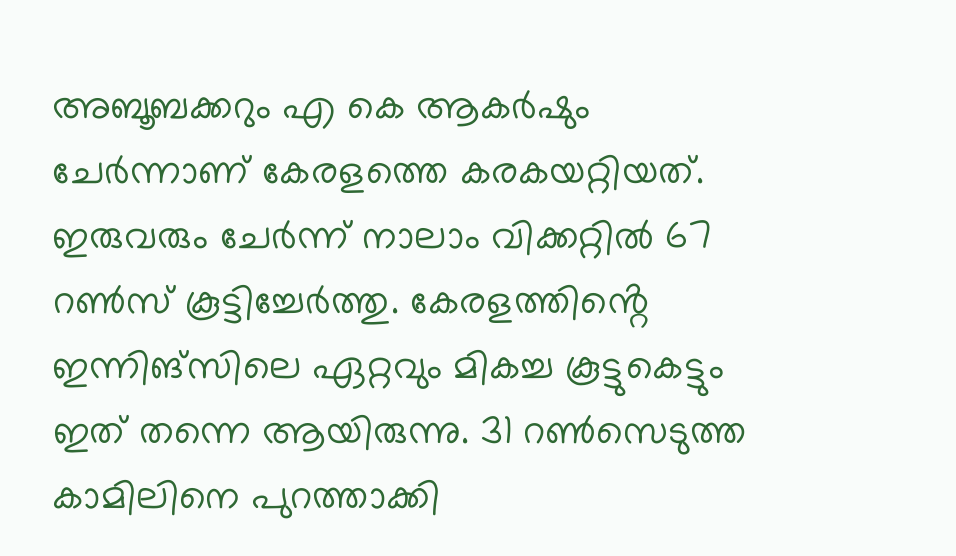അബൂബക്കറും എ കെ ആകർഷും ചേർന്നാണ് കേരളത്തെ കരകയറ്റിയത്. ഇരുവരും ചേർന്ന് നാലാം വിക്കറ്റിൽ 67 റൺസ് കൂട്ടിച്ചേർത്തു. കേരളത്തിൻ്റെ ഇന്നിങ്സിലെ ഏറ്റവും മികച്ച കൂട്ടുകെട്ടും ഇത് തന്നെ ആയിരുന്നു. 31 റൺസെടുത്ത കാമിലിനെ പുറത്താക്കി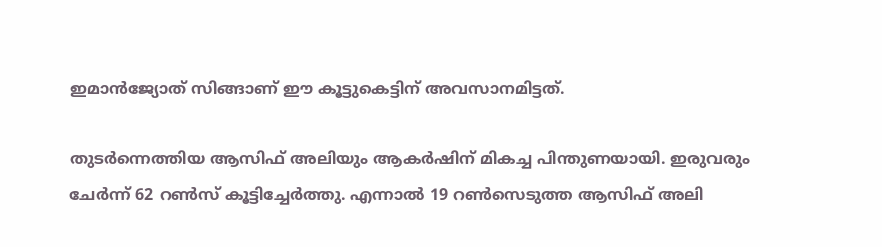ഇമാൻജ്യോത് സിങ്ങാണ് ഈ കൂട്ടുകെട്ടിന് അവസാനമിട്ടത്.

തുടർന്നെത്തിയ ആസിഫ് അലിയും ആകർഷിന് മികച്ച പിന്തുണയായി. ഇരുവരും ചേർന്ന് 62 റൺസ് കൂട്ടിച്ചേർത്തു. എന്നാൽ 19 റൺസെടുത്ത ആസിഫ് അലി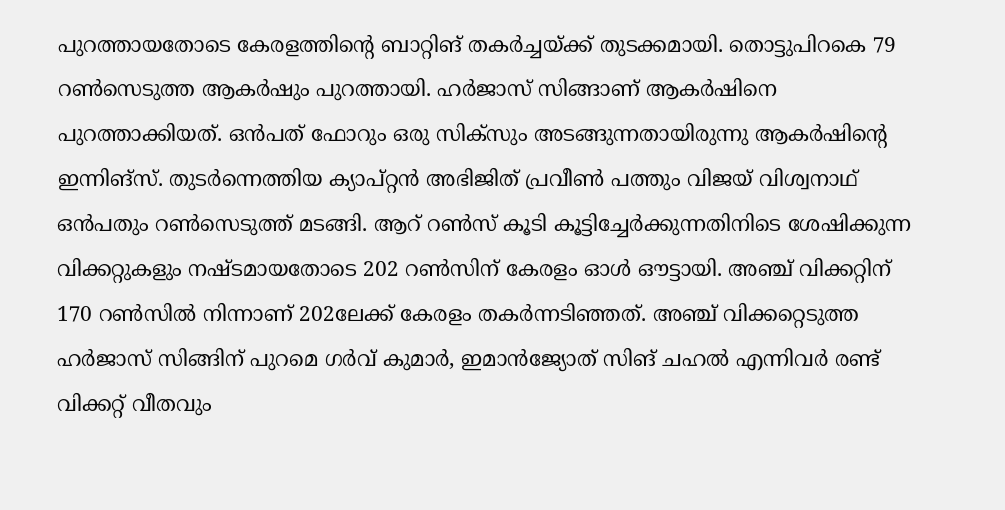പുറത്തായതോടെ കേരളത്തിൻ്റെ ബാറ്റിങ് തകർച്ചയ്ക്ക് തുടക്കമായി. തൊട്ടുപിറകെ 79 റൺസെടുത്ത ആകർഷും പുറത്തായി. ഹർജാസ് സിങ്ങാണ് ആകർഷിനെ പുറത്താക്കിയത്. ഒൻപത് ഫോറും ഒരു സിക്സും അടങ്ങുന്നതായിരുന്നു ആകർഷിൻ്റെ ഇന്നിങ്സ്. തുടർന്നെത്തിയ ക്യാപ്റ്റൻ അഭിജിത് പ്രവീൺ പത്തും വിജയ് വിശ്വനാഥ് ഒൻപതും റൺസെടുത്ത് മടങ്ങി. ആറ് റൺസ് കൂടി കൂട്ടിച്ചേർക്കുന്നതിനിടെ ശേഷിക്കുന്ന വിക്കറ്റുകളും നഷ്ടമായതോടെ 202 റൺസിന് കേരളം ഓൾ ഔട്ടായി. അഞ്ച് വിക്കറ്റിന് 170 റൺസിൽ നിന്നാണ് 202ലേക്ക് കേരളം തകർന്നടിഞ്ഞത്. അഞ്ച് വിക്കറ്റെടുത്ത ഹർജാസ് സിങ്ങിന് പുറമെ ഗർവ് കുമാർ, ഇമാൻജ്യോത് സിങ് ചഹൽ എന്നിവർ രണ്ട് വിക്കറ്റ് വീതവും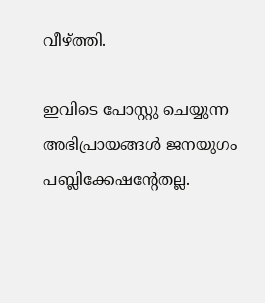വീഴ്ത്തി.

ഇവിടെ പോസ്റ്റു ചെയ്യുന്ന അഭിപ്രായങ്ങള്‍ ജനയുഗം പബ്ലിക്കേഷന്റേതല്ല.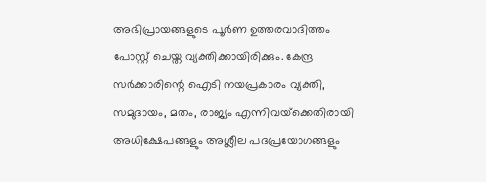അഭിപ്രായങ്ങളുടെ പൂര്‍ണ ഉത്തരവാദിത്തം പോസ്റ്റ് ചെയ്ത വ്യക്തിക്കായിരിക്കും. കേന്ദ്ര സര്‍ക്കാരിന്റെ ഐടി നയപ്രകാരം വ്യക്തി, സമുദായം, മതം, രാജ്യം എന്നിവയ്‌ക്കെതിരായി അധിക്ഷേപങ്ങളും അശ്ലീല പദപ്രയോഗങ്ങളും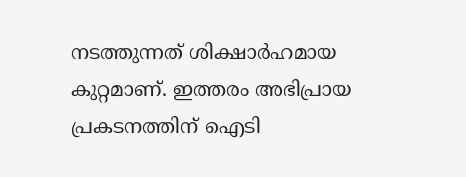നടത്തുന്നത് ശിക്ഷാര്‍ഹമായ കുറ്റമാണ്. ഇത്തരം അഭിപ്രായ പ്രകടനത്തിന് ഐടി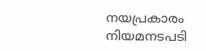നയപ്രകാരം നിയമനടപടി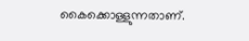കൈക്കൊള്ളുന്നതാണ്.